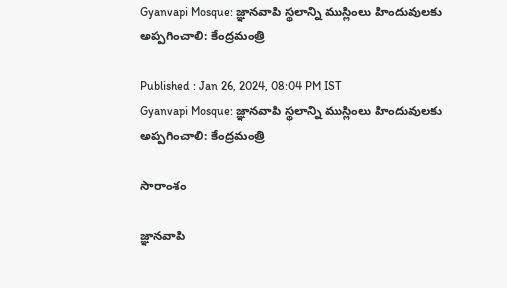Gyanvapi Mosque: జ్ఞానవాపి స్థలాన్ని ముస్లింలు హిందువులకు అప్పగించాలి: కేంద్రమంత్రి

Published : Jan 26, 2024, 08:04 PM IST
Gyanvapi Mosque: జ్ఞానవాపి స్థలాన్ని ముస్లింలు హిందువులకు అప్పగించాలి: కేంద్రమంత్రి

సారాంశం

జ్ఞానవాపి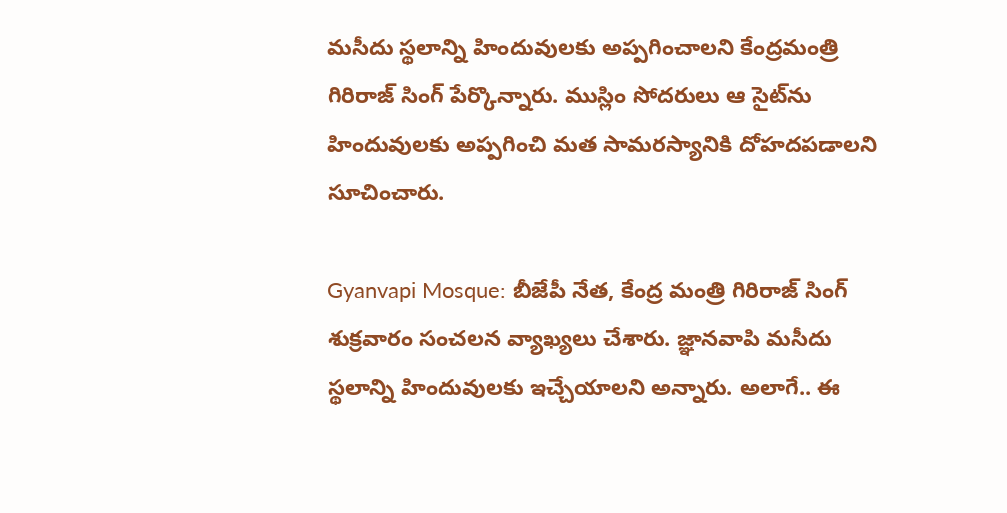మసీదు స్థలాన్ని హిందువులకు అప్పగించాలని కేంద్రమంత్రి గిరిరాజ్ సింగ్ పేర్కొన్నారు. ముస్లిం సోదరులు ఆ సైట్‌ను హిందువులకు అప్పగించి మత సామరస్యానికి దోహదపడాలని సూచించారు.

Gyanvapi Mosque: బీజేపీ నేత, కేంద్ర మంత్రి గిరిరాజ్ సింగ్ శుక్రవారం సంచలన వ్యాఖ్యలు చేశారు. జ్ఞానవాపి మసీదు స్థలాన్ని హిందువులకు ఇచ్చేయాలని అన్నారు. అలాగే.. ఈ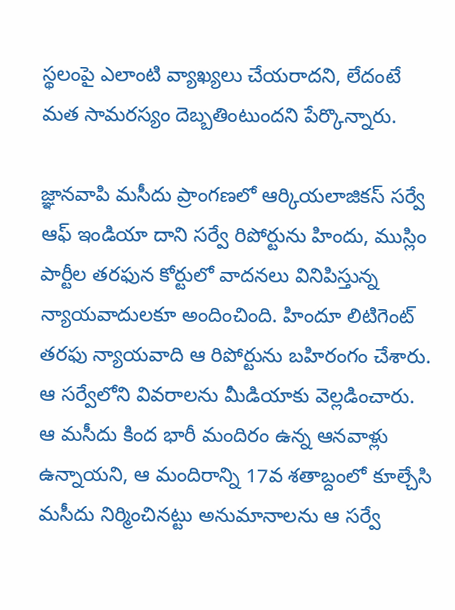స్థలంపై ఎలాంటి వ్యాఖ్యలు చేయరాదని, లేదంటే మత సామరస్యం దెబ్బతింటుందని పేర్కొన్నారు.

జ్ఞానవాపి మసీదు ప్రాంగణలో ఆర్కియలాజికస్ సర్వే ఆఫ్ ఇండియా దాని సర్వే రిపోర్టును హిందు, ముస్లిం పార్టీల తరఫున కోర్టులో వాదనలు వినిపిస్తున్న న్యాయవాదులకూ అందించింది. హిందూ లిటిగెంట్ తరఫు న్యాయవాది ఆ రిపోర్టును బహిరంగం చేశారు. ఆ సర్వేలోని వివరాలను మీడియాకు వెల్లడించారు. ఆ మసీదు కింద భారీ మందిరం ఉన్న ఆనవాళ్లు ఉన్నాయని, ఆ మందిరాన్ని 17వ శతాబ్దంలో కూల్చేసి మసీదు నిర్మించినట్టు అనుమానాలను ఆ సర్వే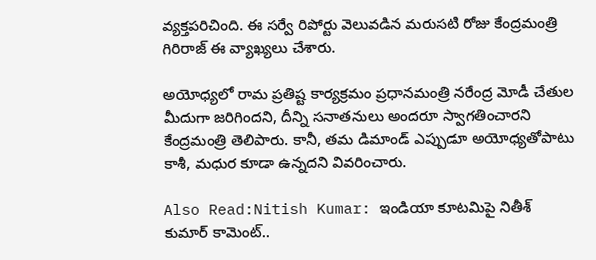వ్యక్తపరిచింది. ఈ సర్వే రిపోర్టు వెలువడిన మరుసటి రోజు కేంద్రమంత్రి గిరిరాజ్ ఈ వ్యాఖ్యలు చేశారు.

అయోధ్యలో రామ ప్రతిష్ట కార్యక్రమం ప్రధానమంత్రి నరేంద్ర మోడీ చేతుల మీదుగా జరిగిందని, దీన్ని సనాతనులు అందరూ స్వాగతించారని కేంద్రమంత్రి తెలిపారు. కానీ, తమ డిమాండ్ ఎప్పుడూ అయోధ్యతోపాటు కాశీ, మధుర కూడా ఉన్నదని వివరించారు.

Also Read:Nitish Kumar: ఇండియా కూటమిపై నితీశ్ కుమార్ కామెంట్..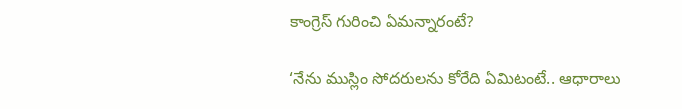కాంగ్రెస్‌ గురించి ఏమన్నారంటే?

‘నేను ముస్లిం సోదరులను కోరేది ఏమిటంటే.. ఆధారాలు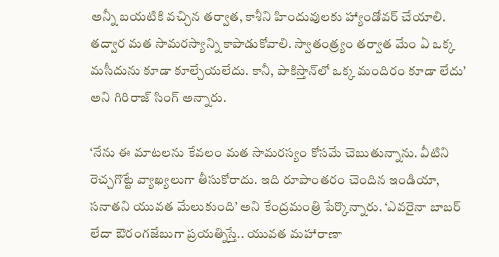అన్నీ బయటికి వచ్చిన తర్వాత, కాశీని హిందువులకు హ్యాండోవర్ చేయాలి. తద్వార మత సామరస్యాన్ని కాపాడుకోవాలి. స్వాతంత్ర్యం తర్వాత మేం ఏ ఒక్క మసీదును కూడా కూల్చేయలేదు. కానీ, పాకిస్తాన్‌లో ఒక్క మందిరం కూడా లేదు’ అని గిరిరాజ్ సింగ్ అన్నారు.

‘నేను ఈ మాటలను కేవలం మత సామరస్యం కోసమే చెబుతున్నాను. వీటిని రెచ్చగొట్టే వ్యాఖ్యలుగా తీసుకోరాదు. ఇది రూపాంతరం చెందిన ఇండియా, సనాతని యువత మేలుకుంది’ అని కేంద్రమంత్రి పేర్కొన్నారు. ‘ఎవరైనా బాబర్ లేదా ఔరంగజేబు‌గా ప్రయత్నిస్తే.. యువత మహారాణా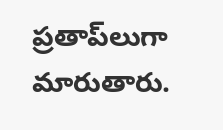ప్రతాప్‌లుగా మారుతారు.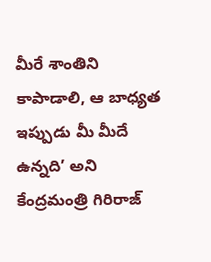మీరే శాంతిని కాపాడాలి, ఆ బాధ్యత ఇప్పుడు మీ మీదే ఉన్నది’ అని కేంద్రమంత్రి గిరిరాజ్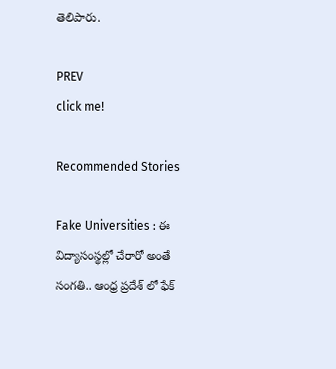తెలిపారు.

PREV
click me!

Recommended Stories

Fake Universities : ఈ విద్యాసంస్థల్లో చేరారో అంతే సంగతి.. ఆంధ్ర ప్రదేశ్ లో ఫేక్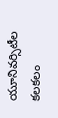యూనివర్సిటీల కలకలం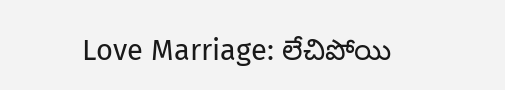Love Marriage: లేచిపోయి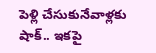పెళ్లి చేసుకునేవాళ్లకు షాక్.. ఇకపై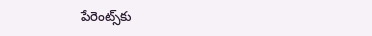పేరెంట్స్‌కు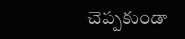చెప్పకుండా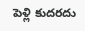పెళ్లి కుదరదు